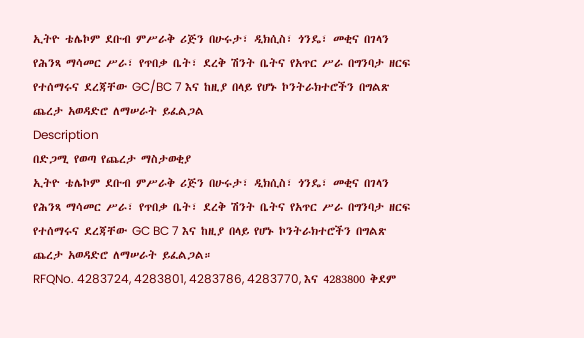ኢትዮ ቴሌኮም ደቡብ ምሥራቅ ሪጅን በሁሩታ፣ ዲክሲስ፣ ጎንዴ፣ መቂና በገላን የሕንጻ ማሳመር ሥራ፣ የጥበቃ ቤት፣ ደረቅ ሽንት ቤትና የአጥር ሥራ በግንባታ ዘርፍ የተሰማሩና ደረጃቸው GC/BC 7 እና ከዚያ በላይ የሆኑ ኮንትራክተሮችን በግልጽ ጨረታ አወዳድሮ ለማሠራት ይፈልጋል
Description
በድጋሚ የወጣ የጨረታ ማስታወቂያ
ኢትዮ ቴሌኮም ደቡብ ምሥራቅ ሪጅን በሁሩታ፣ ዲክሲስ፣ ጎንዴ፣ መቂና በገላን የሕንጻ ማሳመር ሥራ፣ የጥበቃ ቤት፣ ደረቅ ሽንት ቤትና የአጥር ሥራ በግንባታ ዘርፍ የተሰማሩና ደረጃቸው GC BC 7 እና ከዚያ በላይ የሆኑ ኮንትራክተሮችን በግልጽ ጨረታ አወዳድሮ ለማሠራት ይፈልጋል።
RFQNo. 4283724, 4283801, 4283786, 4283770, እና 4283800 ቅደም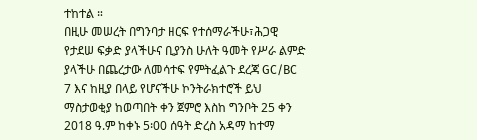ተከተል ።
በዚሁ መሠረት በግንባታ ዘርፍ የተሰማራችሁ፣ሕጋዊ የታደሠ ፍቃድ ያላችሁና ቢያንስ ሁለት ዓመት የሥራ ልምድ ያላችሁ በጨረታው ለመሳተፍ የምትፈልጉ ደረጃ GC/BC 7 እና ከዚያ በላይ የሆናችሁ ኮንትራክተሮች ይህ ማስታወቂያ ከወጣበት ቀን ጀምሮ እስከ ግንቦት 25 ቀን 2018 ዓ.ም ከቀኑ 5፡00 ሰዓት ድረስ አዳማ ከተማ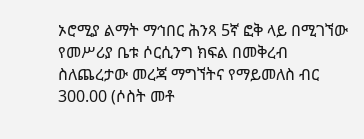ኦሮሚያ ልማት ማኅበር ሕንጻ 5ኛ ፎቅ ላይ በሚገኘው የመሥሪያ ቤቱ ሶርሲንግ ክፍል በመቅረብ ስለጨረታው መረጃ ማግኘትና የማይመለስ ብር 300.00 (ሶስት መቶ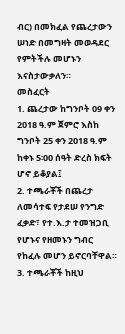ብር) በመክፈል የጨረታውን ሠነድ በመግዛት መወዳደር የምትችሉ መሆኑን እናስታውቃለን።
መስፈርት
1. ጨረታው ከግንቦት 09 ቀን 2018 ዓ.ም ጀምሮ እስከ ግንቦት 25 ቀን 2018 ዓ.ም ከቀኑ 5፡00 ሰዓት ድረስ ክፍት ሆኖ ይቆያል፤
2. ተጫራቾች በጨረታ ለመሳተፍ የታደሠ የንግድ ፈቃድ፣ የተ.እ.ታ ተመዝጋቢ የሆኑና የዘመኑን ግብር የከፈሉ መሆን ይኖርባቸዋል።
3. ተጫራቾች ከዚህ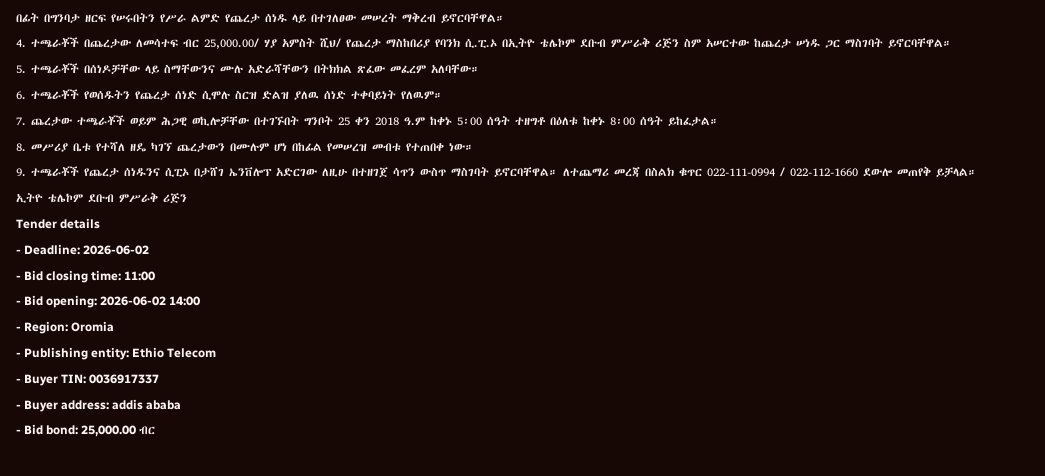በፊት በግንባታ ዘርፍ የሠሩበትን የሥራ ልምድ የጨረታ ሰነዱ ላይ በተገለፀው መሠረት ማቅረብ ይኖርባቸዋል።
4. ተጫራቾች በጨረታው ለመሳተፍ ብር 25,000.00/ ሃያ አምስት ሺህ/ የጨረታ ማስከበሪያ የባንክ ሲ.ፒ.ኦ በኢትዮ ቴሌኮም ደቡብ ምሥራቅ ሪጅን ስም አሠርተው ከጨረታ ሠነዱ ጋር ማስገባት ይኖርባቸዋል።
5. ተጫራቾች በሰነዶቻቸው ላይ ስማቸውንና ሙሉ አድራሻቸውን በትክክል ጽፈው መፈረም አለባቸው።
6. ተጫራቾች የወሰዱትን የጨረታ ሰነድ ሲሞሉ ስርዝ ድልዝ ያለዉ ሰነድ ተቀባይነት የለዉም።
7. ጨረታው ተጫራቾች ወይም ሕጋዊ ወኪሎቻቸው በተገኙበት ግንቦት 25 ቀን 2018 ዓ.ም ከቀኑ 5፡00 ሰዓት ተዘግቶ በዕለቱ ከቀኑ 8፡00 ሰዓት ይከፈታል።
8. መሥሪያ ቤቱ የተሻለ ዘዴ ካገኘ ጨረታውን በሙሉም ሆነ በከፊል የመሠረዝ መብቱ የተጠበቀ ነው።
9. ተጫራቾች የጨረታ ሰነዱንና ሲፒኦ በታሸገ ኤንቨሎፕ አድርገው ለዚሁ በተዘገጀ ሳጥን ውስጥ ማስገባት ይኖርባቸዋል። ለተጨማሪ መረጃ በስልክ ቁጥር 022-111-0994 / 022-112-1660 ደውሎ መጠየቅ ይቻላል።
ኢትዮ ቴሌኮም ደቡብ ምሥራቅ ሪጅን
Tender details
- Deadline: 2026-06-02
- Bid closing time: 11:00
- Bid opening: 2026-06-02 14:00
- Region: Oromia
- Publishing entity: Ethio Telecom
- Buyer TIN: 0036917337
- Buyer address: addis ababa
- Bid bond: 25,000.00 ብር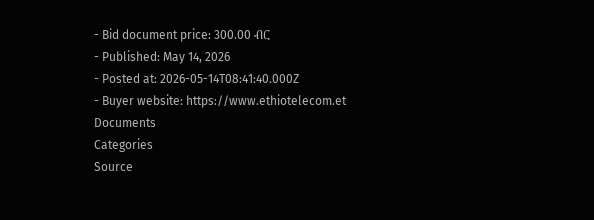- Bid document price: 300.00 ብር
- Published: May 14, 2026
- Posted at: 2026-05-14T08:41:40.000Z
- Buyer website: https://www.ethiotelecom.et
Documents
Categories
Source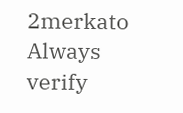2merkato
Always verify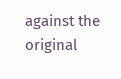against the original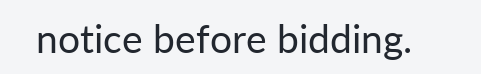notice before bidding.